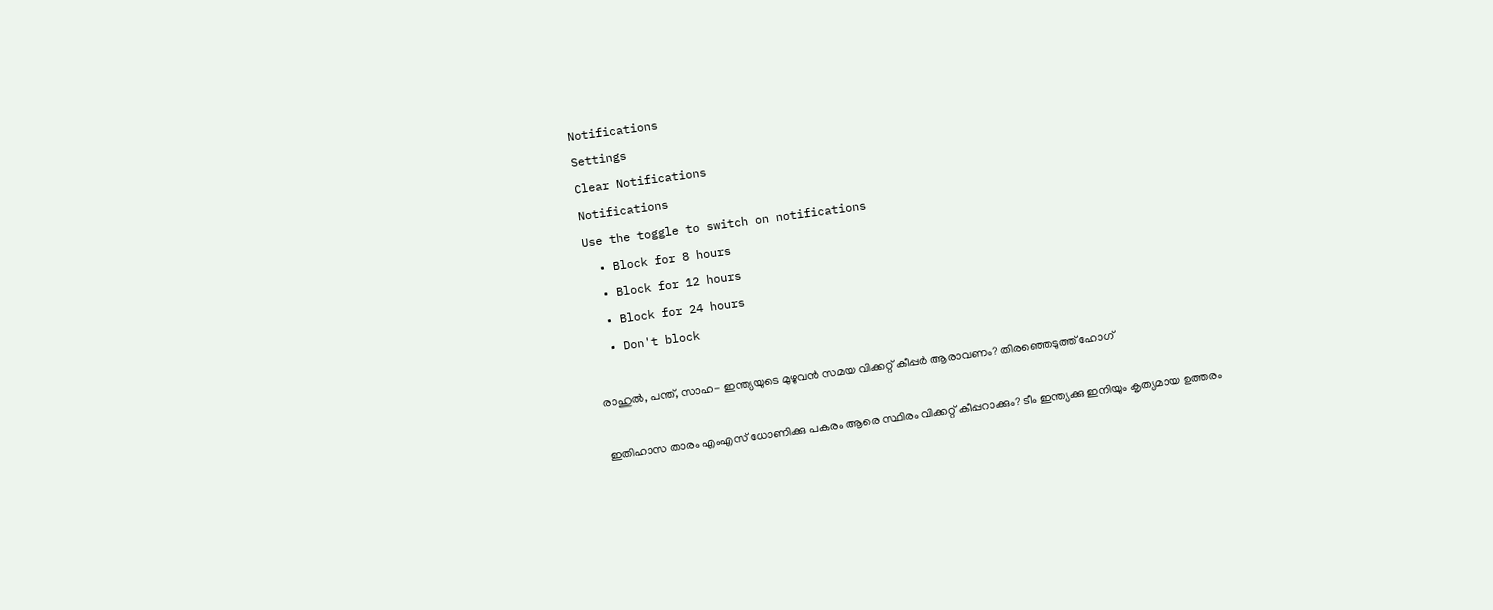Notifications
Settings
Clear Notifications
Notifications
Use the toggle to switch on notifications
  • Block for 8 hours
  • Block for 12 hours
  • Block for 24 hours
  • Don't block

രാഹുല്‍, പന്ത്, സാഹ- ഇന്ത്യയുടെ മുഴുവന്‍ സമയ വിക്കറ്റ് കീപ്പര്‍ ആരാവണം? തിരഞ്ഞെടുത്ത് ഹോഗ്

ഇതിഹാസ താരം എംഎസ് ധോണിക്കു പകരം ആരെ സ്ഥിരം വിക്കറ്റ് കീപ്പറാക്കും? ടീം ഇന്ത്യക്കു ഇനിയും കൃത്യമായ ഉത്തരം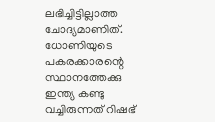ലഭിച്ചിട്ടില്ലാത്ത ചോദ്യമാണിത്. ധോണിയുടെ പകരക്കാരന്റെ സ്ഥാനത്തേക്കു ഇന്ത്യ കണ്ടു വച്ചിരുന്നത് റിഷഭ്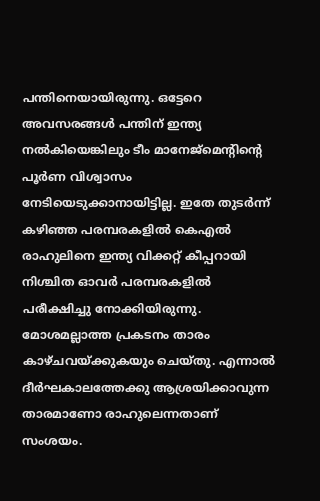പന്തിനെയായിരുന്നു. ഒട്ടേറെ അവസരങ്ങള്‍ പന്തിന് ഇന്ത്യ നല്‍കിയെങ്കിലും ടീം മാനേജ്‌മെന്റിന്റെ പൂര്‍ണ വിശ്വാസം നേടിയെടുക്കാനായിട്ടില്ല. ഇതേ തുടര്‍ന്ന് കഴിഞ്ഞ പരമ്പരകളില്‍ കെഎല്‍ രാഹുലിനെ ഇന്ത്യ വിക്കറ്റ് കീപ്പറായി നിശ്ചിത ഓവര്‍ പരമ്പരകളില്‍ പരീക്ഷിച്ചു നോക്കിയിരുന്നു. മോശമല്ലാത്ത പ്രകടനം താരം കാഴ്ചവയ്ക്കുകയും ചെയ്തു. എന്നാല്‍ ദീര്‍ഘകാലത്തേക്കു ആശ്രയിക്കാവുന്ന താരമാണോ രാഹുലെന്നതാണ് സംശയം.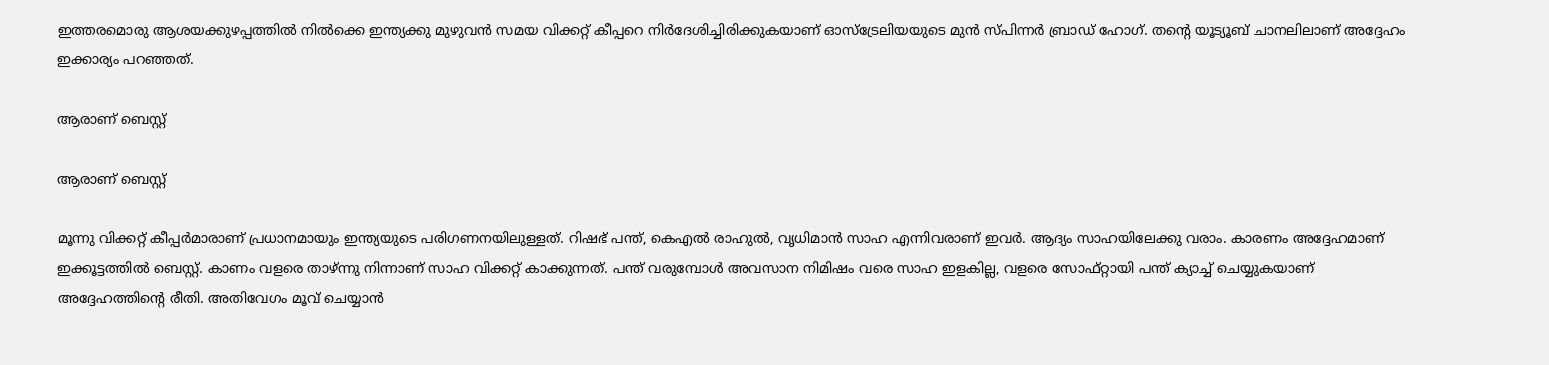ഇത്തരമൊരു ആശയക്കുഴപ്പത്തില്‍ നില്‍ക്കെ ഇന്ത്യക്കു മുഴുവന്‍ സമയ വിക്കറ്റ് കീപ്പറെ നിര്‍ദേശിച്ചിരിക്കുകയാണ് ഓസ്‌ട്രേലിയയുടെ മുന്‍ സ്പിന്നര്‍ ബ്രാഡ് ഹോഗ്. തന്റെ യൂട്യൂബ് ചാനലിലാണ് അദ്ദേഹം ഇക്കാര്യം പറഞ്ഞത്.

ആരാണ് ബെസ്റ്റ്

ആരാണ് ബെസ്റ്റ്

മൂന്നു വിക്കറ്റ് കീപ്പര്‍മാരാണ് പ്രധാനമായും ഇന്ത്യയുടെ പരിഗണനയിലുള്ളത്. റിഷഭ് പന്ത്, കെഎല്‍ രാഹുല്‍, വൃധിമാന്‍ സാഹ എന്നിവരാണ് ഇവര്‍. ആദ്യം സാഹയിലേക്കു വരാം. കാരണം അദ്ദേഹമാണ് ഇക്കൂട്ടത്തില്‍ ബെസ്റ്റ്. കാണം വളരെ താഴ്ന്നു നിന്നാണ് സാഹ വിക്കറ്റ് കാക്കുന്നത്. പന്ത് വരുമ്പോള്‍ അവസാന നിമിഷം വരെ സാഹ ഇളകില്ല, വളരെ സോഫ്റ്റായി പന്ത് ക്യാച്ച് ചെയ്യുകയാണ് അദ്ദേഹത്തിന്റെ രീതി. അതിവേഗം മൂവ് ചെയ്യാന്‍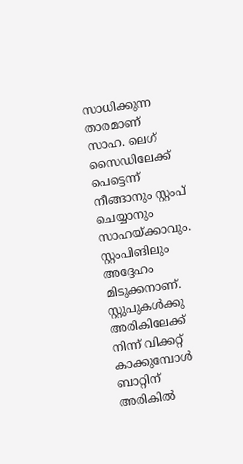സാധിക്കുന്ന താരമാണ് സാഹ. ലെഗ് സൈഡിലേക്ക് പെട്ടെന്ന് നീങ്ങാനും സ്റ്റംപ് ചെയ്യാനും സാഹയ്ക്കാവും. സ്റ്റംപിങിലും അദ്ദേഹം മിടുക്കനാണ്. സ്റ്റുപുകള്‍ക്കു അരികിലേക്ക് നിന്ന് വിക്കറ്റ് കാക്കുമ്പോള്‍ ബാറ്റിന് അരികില്‍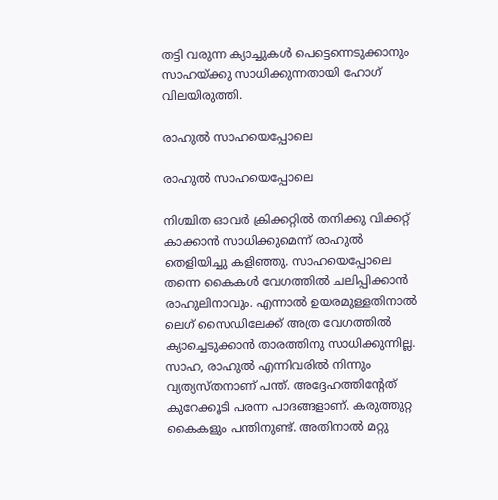തട്ടി വരുന്ന ക്യാച്ചുകള്‍ പെട്ടെന്നെടുക്കാനും സാഹയ്ക്കു സാധിക്കുന്നതായി ഹോഗ് വിലയിരുത്തി.

രാഹുല്‍ സാഹയെപ്പോലെ

രാഹുല്‍ സാഹയെപ്പോലെ

നിശ്ചിത ഓവര്‍ ക്രിക്കറ്റില്‍ തനിക്കു വിക്കറ്റ് കാക്കാന്‍ സാധിക്കുമെന്ന് രാഹുല്‍ തെളിയിച്ചു കളിഞ്ഞു. സാഹയെപ്പോലെ തന്നെ കൈകള്‍ വേഗത്തില്‍ ചലിപ്പിക്കാന്‍ രാഹുലിനാവും. എന്നാല്‍ ഉയരമുള്ളതിനാല്‍ ലെഗ് സൈഡിലേക്ക് അത്ര വേഗത്തില്‍ ക്യാച്ചെടുക്കാന്‍ താരത്തിനു സാധിക്കുന്നില്ല.
സാഹ, രാഹുല്‍ എന്നിവരില്‍ നിന്നും വ്യത്യസ്തനാണ് പന്ത്. അദ്ദേഹത്തിന്റേത് കുറേക്കൂടി പരന്ന പാദങ്ങളാണ്. കരുത്തുറ്റ കൈകളും പന്തിനുണ്ട്. അതിനാല്‍ മറ്റു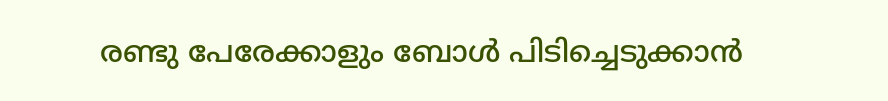രണ്ടു പേരേക്കാളും ബോള്‍ പിടിച്ചെടുക്കാന്‍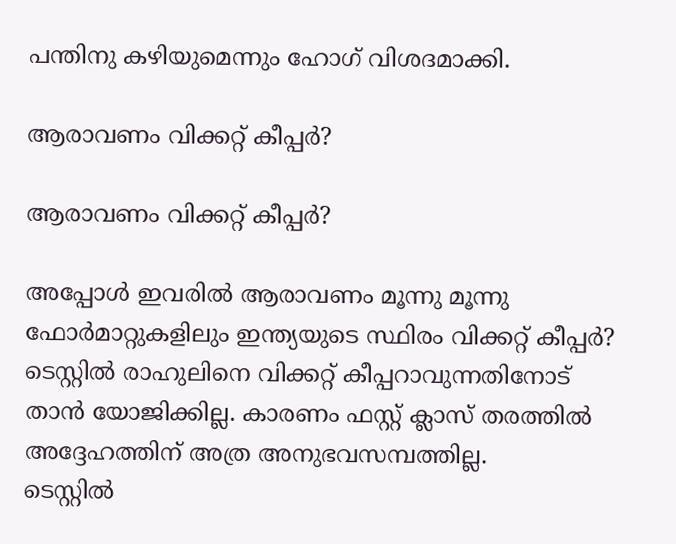പന്തിനു കഴിയുമെന്നും ഹോഗ് വിശദമാക്കി.

ആരാവണം വിക്കറ്റ് കീപ്പര്‍?

ആരാവണം വിക്കറ്റ് കീപ്പര്‍?

അപ്പോള്‍ ഇവരില്‍ ആരാവണം മൂന്നു മൂന്നു ഫോര്‍മാറ്റുകളിലും ഇന്ത്യയുടെ സ്ഥിരം വിക്കറ്റ് കീപ്പര്‍? ടെസ്റ്റില്‍ രാഹുലിനെ വിക്കറ്റ് കീപ്പറാവുന്നതിനോട് താന്‍ യോജിക്കില്ല. കാരണം ഫസ്റ്റ് ക്ലാസ് തരത്തില്‍ അദ്ദേഹത്തിന് അത്ര അനുഭവസമ്പത്തില്ല.
ടെസ്റ്റില്‍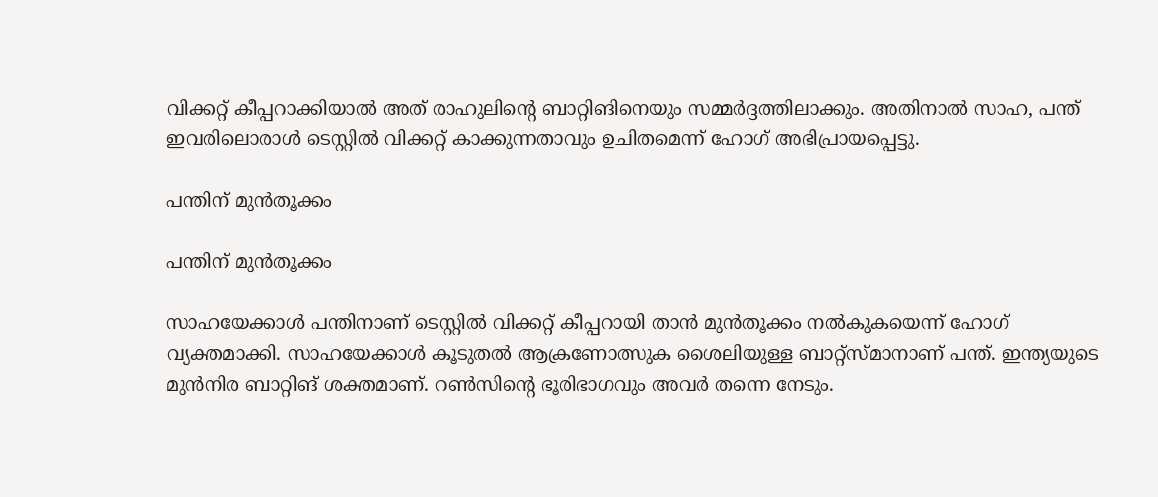വിക്കറ്റ് കീപ്പറാക്കിയാല്‍ അത് രാഹുലിന്റെ ബാറ്റിങിനെയും സമ്മര്‍ദ്ദത്തിലാക്കും. അതിനാല്‍ സാഹ, പന്ത് ഇവരിലൊരാള്‍ ടെസ്റ്റില്‍ വിക്കറ്റ് കാക്കുന്നതാവും ഉചിതമെന്ന് ഹോഗ് അഭിപ്രായപ്പെട്ടു.

പന്തിന് മുന്‍തൂക്കം

പന്തിന് മുന്‍തൂക്കം

സാഹയേക്കാള്‍ പന്തിനാണ് ടെസ്റ്റില്‍ വിക്കറ്റ് കീപ്പറായി താന്‍ മുന്‍തൂക്കം നല്‍കുകയെന്ന് ഹോഗ് വ്യക്തമാക്കി. സാഹയേക്കാള്‍ കൂടുതല്‍ ആക്രണോത്സുക ശൈലിയുള്ള ബാറ്റ്‌സ്മാനാണ് പന്ത്. ഇന്ത്യയുടെ മുന്‍നിര ബാറ്റിങ് ശക്തമാണ്. റണ്‍സിന്റെ ഭൂരിഭാഗവും അവര്‍ തന്നെ നേടും.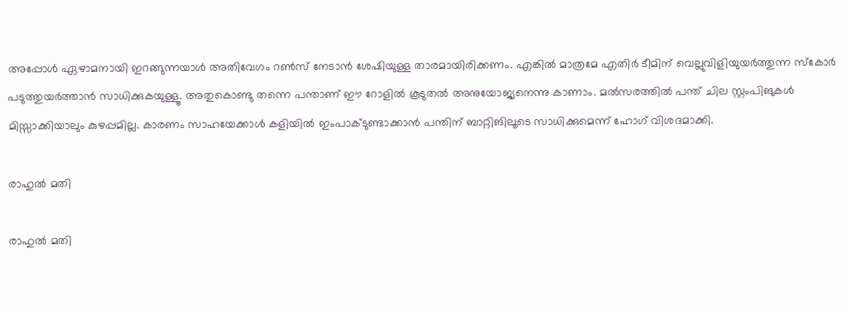അപ്പോള്‍ ഏഴാമനായി ഇറങ്ങുന്നയാള്‍ അതിവേഗം റണ്‍സ് നേടാന്‍ ശേഷിയുള്ള താരമായിരിക്കണം. എങ്കില്‍ മാത്രമേ എതിര്‍ ടീമിന് വെല്ലുവിളിയുയര്‍ത്തുന്ന സ്‌കോര്‍ പടുത്തുയര്‍ത്താന്‍ സാധിക്കുകയുള്ളൂ. അതുകൊണ്ടു തന്നെ പന്താണ് ഈ റോളില്‍ കൂടുതല്‍ അനുയോജ്യനെന്നു കാണാം. മല്‍സരത്തില്‍ പന്ത് ചില സ്റ്റംപിങുകള്‍ മിസ്സാക്കിയാലും കുഴപ്പമില്ല. കാരണം സാഹയേക്കാള്‍ കളിയില്‍ ഇംപാക്ടുണ്ടാക്കാന്‍ പന്തിന് ബാറ്റിങിലൂടെ സാധിക്കുമെന്ന് ഹോഗ് വിശദമാക്കി.

രാഹുല്‍ മതി

രാഹുല്‍ മതി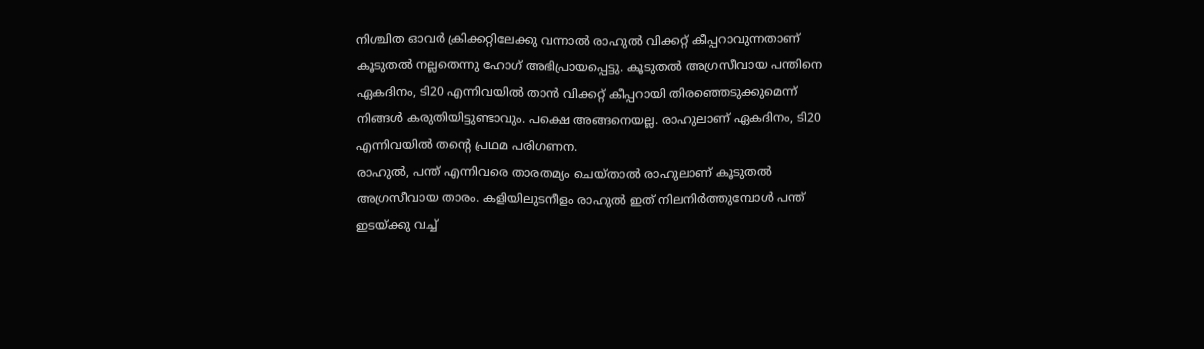നിശ്ചിത ഓവര്‍ ക്രിക്കറ്റിലേക്കു വന്നാല്‍ രാഹുല്‍ വിക്കറ്റ് കീപ്പറാവുന്നതാണ് കൂടുതല്‍ നല്ലതെന്നു ഹോഗ് അഭിപ്രായപ്പെട്ടു. കൂടുതല്‍ അഗ്രസീവായ പന്തിനെ ഏകദിനം, ടി20 എന്നിവയില്‍ താന്‍ വിക്കറ്റ് കീപ്പറായി തിരഞ്ഞെടുക്കുമെന്ന് നിങ്ങള്‍ കരുതിയിട്ടുണ്ടാവും. പക്ഷെ അങ്ങനെയല്ല. രാഹുലാണ് ഏകദിനം, ടി20 എന്നിവയില്‍ തന്റെ പ്രഥമ പരിഗണന.
രാഹുല്‍, പന്ത് എന്നിവരെ താരതമ്യം ചെയ്താല്‍ രാഹുലാണ് കൂടുതല്‍ അഗ്രസീവായ താരം. കളിയിലുടനീളം രാഹുല്‍ ഇത് നിലനിര്‍ത്തുമ്പോള്‍ പന്ത് ഇടയ്ക്കു വച്ച്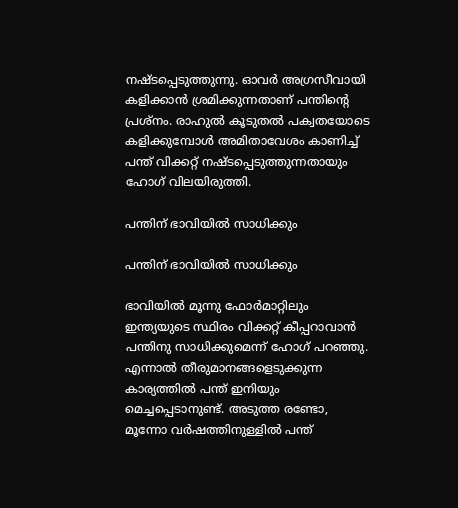നഷ്ടപ്പെടുത്തുന്നു. ഓവര്‍ അഗ്രസീവായി കളിക്കാന്‍ ശ്രമിക്കുന്നതാണ് പന്തിന്റെ പ്രശ്‌നം. രാഹുല്‍ കൂടുതല്‍ പക്വതയോടെ കളിക്കുമ്പോള്‍ അമിതാവേശം കാണിച്ച് പന്ത് വിക്കറ്റ് നഷ്ടപ്പെടുത്തുന്നതായും ഹോഗ് വിലയിരുത്തി.

പന്തിന് ഭാവിയില്‍ സാധിക്കും

പന്തിന് ഭാവിയില്‍ സാധിക്കും

ഭാവിയില്‍ മൂന്നു ഫോര്‍മാറ്റിലും ഇന്ത്യയുടെ സ്ഥിരം വിക്കറ്റ് കീപ്പറാവാന്‍ പന്തിനു സാധിക്കുമെന്ന് ഹോഗ് പറഞ്ഞു. എന്നാല്‍ തീരുമാനങ്ങളെടുക്കുന്ന കാര്യത്തില്‍ പന്ത് ഇനിയും മെച്ചപ്പെടാനുണ്ട്. അടുത്ത രണ്ടോ, മൂന്നോ വര്‍ഷത്തിനുള്ളില്‍ പന്ത്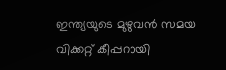ഇന്ത്യയുടെ മുഴുവന്‍ സമയ വിക്കറ്റ് കീപ്പറായി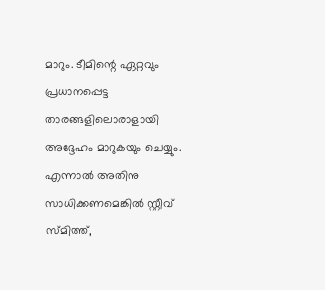മാറും. ടീമിന്റെ ഏറ്റവും പ്രധാനപ്പെട്ട താരങ്ങളിലൊരാളായി അദ്ദേഹം മാറുകയും ചെയ്യും. എന്നാല്‍ അതിനു സാധിക്കണമെങ്കില്‍ സ്റ്റീവ് സ്മിത്ത്,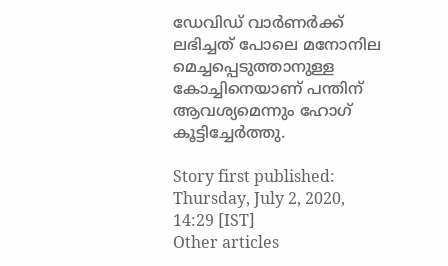ഡേവിഡ് വാര്‍ണര്‍ക്ക് ലഭിച്ചത് പോലെ മനോനില മെച്ചപ്പെടുത്താനുള്ള കോച്ചിനെയാണ് പന്തിന് ആവശ്യമെന്നും ഹോഗ് കൂട്ടിച്ചേര്‍ത്തു.

Story first published: Thursday, July 2, 2020, 14:29 [IST]
Other articles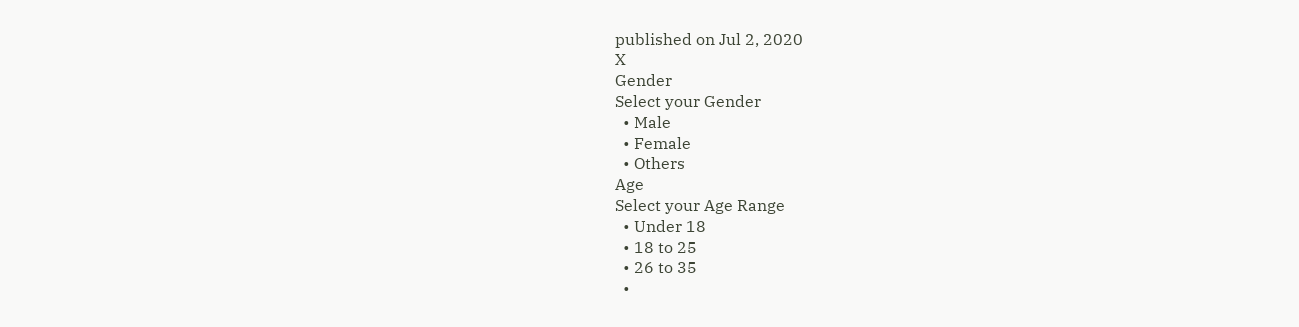published on Jul 2, 2020
X
Gender
Select your Gender
  • Male
  • Female
  • Others
Age
Select your Age Range
  • Under 18
  • 18 to 25
  • 26 to 35
  •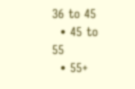36 to 45
  • 45 to 55
  • 55+